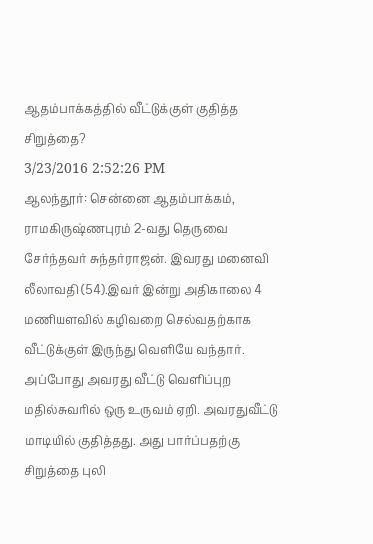ஆதம்பாக்கத்தில் வீட்டுக்குள் குதித்த சிறுத்தை?
3/23/2016 2:52:26 PM
ஆலந்தூர்: சென்னை ஆதம்பாக்கம், ராமகிருஷ்ணபுரம் 2-வது தெருவை சேர்ந்தவர் சுந்தர்ராஜன். இவரது மனைவி லீலாவதி (54).இவர் இன்று அதிகாலை 4 மணியளவில் கழிவறை செல்வதற்காக வீட்டுக்குள் இருந்து வெளியே வந்தார். அப்போது அவரது வீட்டு வெளிப்புற மதில்சுவரில் ஒரு உருவம் ஏறி. அவரதுவீட்டு மாடியில் குதித்தது. அது பார்ப்பதற்கு சிறுத்தை புலி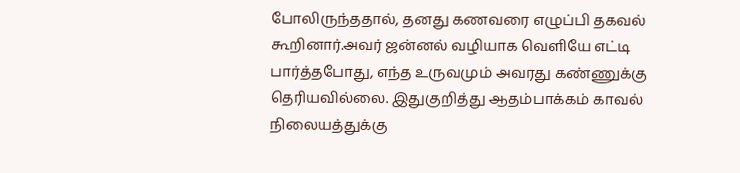போலிருந்ததால், தனது கணவரை எழுப்பி தகவல் கூறினார்.அவர் ஜன்னல் வழியாக வெளியே எட்டி பார்த்தபோது, எந்த உருவமும் அவரது கண்ணுக்கு தெரியவில்லை. இதுகுறித்து ஆதம்பாக்கம் காவல் நிலையத்துக்கு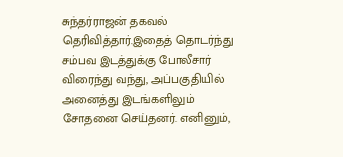சுந்தர்ராஜன் தகவல் தெரிவித்தார்.இதைத் தொடர்ந்து சம்பவ இடத்துக்கு போலீசார் விரைந்து வந்து, அப்பகுதியில் அனைத்து இடங்களிலும் சோதனை செய்தனர். எனினும்,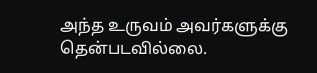அந்த உருவம் அவர்களுக்கு தென்படவில்லை.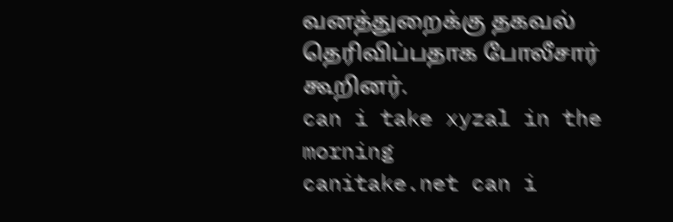வனத்துறைக்கு தகவல் தெரிவிப்பதாக போலீசார் கூறினர்.
can i take xyzal in the morning
canitake.net can i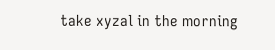take xyzal in the morning